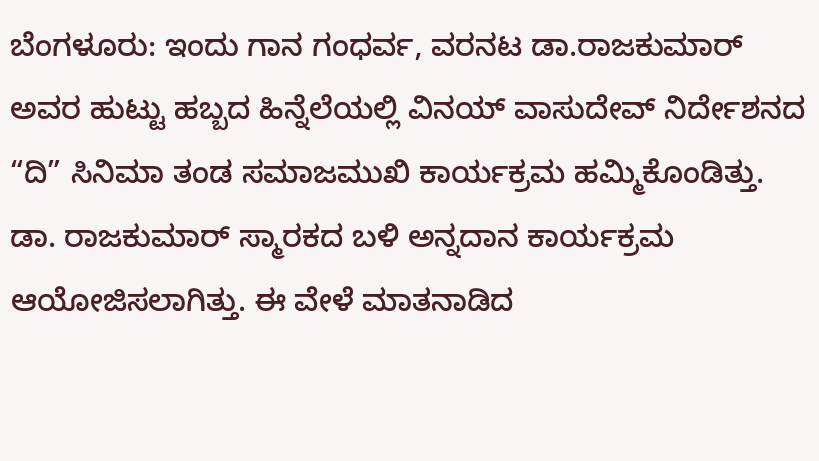ಬೆಂಗಳೂರು: ಇಂದು ಗಾನ ಗಂಧರ್ವ, ವರನಟ ಡಾ.ರಾಜಕುಮಾರ್ ಅವರ ಹುಟ್ಟು ಹಬ್ಬದ ಹಿನ್ನೆಲೆಯಲ್ಲಿ ವಿನಯ್ ವಾಸುದೇವ್ ನಿರ್ದೇಶನದ “ದಿ” ಸಿನಿಮಾ ತಂಡ ಸಮಾಜಮುಖಿ ಕಾರ್ಯಕ್ರಮ ಹಮ್ಮಿಕೊಂಡಿತ್ತು.
ಡಾ. ರಾಜಕುಮಾರ್ ಸ್ಮಾರಕದ ಬಳಿ ಅನ್ನದಾನ ಕಾರ್ಯಕ್ರಮ ಆಯೋಜಿಸಲಾಗಿತ್ತು. ಈ ವೇಳೆ ಮಾತನಾಡಿದ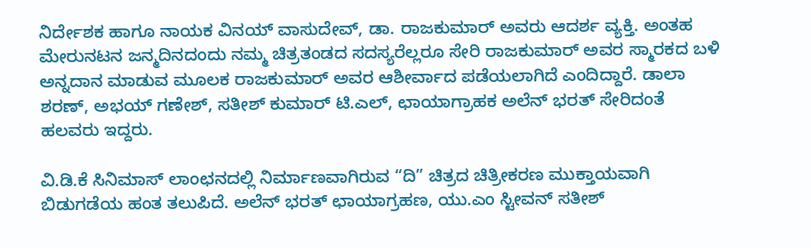ನಿರ್ದೇಶಕ ಹಾಗೂ ನಾಯಕ ವಿನಯ್ ವಾಸುದೇವ್, ಡಾ. ರಾಜಕುಮಾರ್ ಅವರು ಆದರ್ಶ ವ್ಯಕ್ತಿ. ಅಂತಹ ಮೇರುನಟನ ಜನ್ಮದಿನದಂದು ನಮ್ಮ ಚಿತ್ರತಂಡದ ಸದಸ್ಯರೆಲ್ಲರೂ ಸೇರಿ ರಾಜಕುಮಾರ್ ಅವರ ಸ್ಮಾರಕದ ಬಳಿ ಅನ್ನದಾನ ಮಾಡುವ ಮೂಲಕ ರಾಜಕುಮಾರ್ ಅವರ ಆಶೀರ್ವಾದ ಪಡೆಯಲಾಗಿದೆ ಎಂದಿದ್ದಾರೆ. ಡಾಲಾ ಶರಣ್, ಅಭಯ್ ಗಣೇಶ್, ಸತೀಶ್ ಕುಮಾರ್ ಟಿ.ಎಲ್, ಛಾಯಾಗ್ರಾಹಕ ಅಲೆನ್ ಭರತ್ ಸೇರಿದಂತೆ ಹಲವರು ಇದ್ದರು.

ವಿ.ಡಿ.ಕೆ ಸಿನಿಮಾಸ್ ಲಾಂಛನದಲ್ಲಿ ನಿರ್ಮಾಣವಾಗಿರುವ “ದಿ” ಚಿತ್ರದ ಚಿತ್ರೀಕರಣ ಮುಕ್ತಾಯವಾಗಿ ಬಿಡುಗಡೆಯ ಹಂತ ತಲುಪಿದೆ. ಅಲೆನ್ ಭರತ್ ಛಾಯಾಗ್ರಹಣ, ಯು.ಎಂ ಸ್ಟೀವನ್ ಸತೀಶ್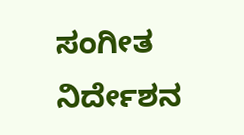ಸಂಗೀತ ನಿರ್ದೇಶನ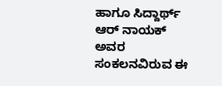ಹಾಗೂ ಸಿದ್ದಾರ್ಥ್ ಆರ್ ನಾಯಕ್ ಅವರ ಸಂಕಲನವಿರುವ ಈ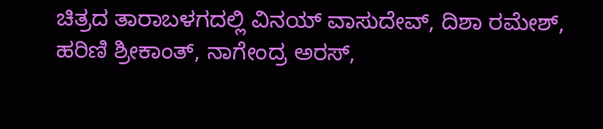ಚಿತ್ರದ ತಾರಾಬಳಗದಲ್ಲಿ ವಿನಯ್ ವಾಸುದೇವ್, ದಿಶಾ ರಮೇಶ್, ಹರಿಣಿ ಶ್ರೀಕಾಂತ್, ನಾಗೇಂದ್ರ ಅರಸ್,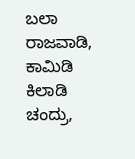ಬಲಾ ರಾಜವಾಡಿ, ಕಾಮಿಡಿ ಕಿಲಾಡಿ ಚಂದ್ರು,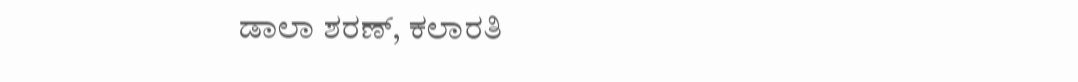ಡಾಲಾ ಶರಣ್, ಕಲಾರತಿ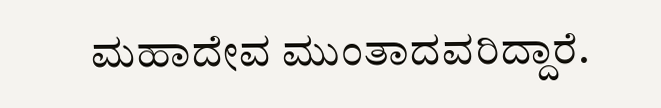ಮಹಾದೇವ ಮುಂತಾದವರಿದ್ದಾರೆ.